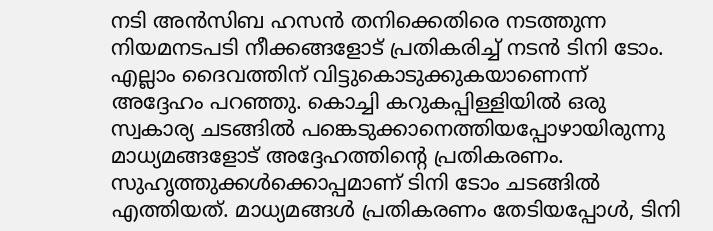നടി അൻസിബ ഹസൻ തനിക്കെതിരെ നടത്തുന്ന നിയമനടപടി നീക്കങ്ങളോട് പ്രതികരിച്ച് നടൻ ടിനി ടോം. എല്ലാം ദൈവത്തിന് വിട്ടുകൊടുക്കുകയാണെന്ന് അദ്ദേഹം പറഞ്ഞു. കൊച്ചി കറുകപ്പിള്ളിയിൽ ഒരു സ്വകാര്യ ചടങ്ങിൽ പങ്കെടുക്കാനെത്തിയപ്പോഴായിരുന്നു മാധ്യമങ്ങളോട് അദ്ദേഹത്തിന്റെ പ്രതികരണം.
സുഹൃത്തുക്കൾക്കൊപ്പമാണ് ടിനി ടോം ചടങ്ങിൽ എത്തിയത്. മാധ്യമങ്ങൾ പ്രതികരണം തേടിയപ്പോൾ, ടിനി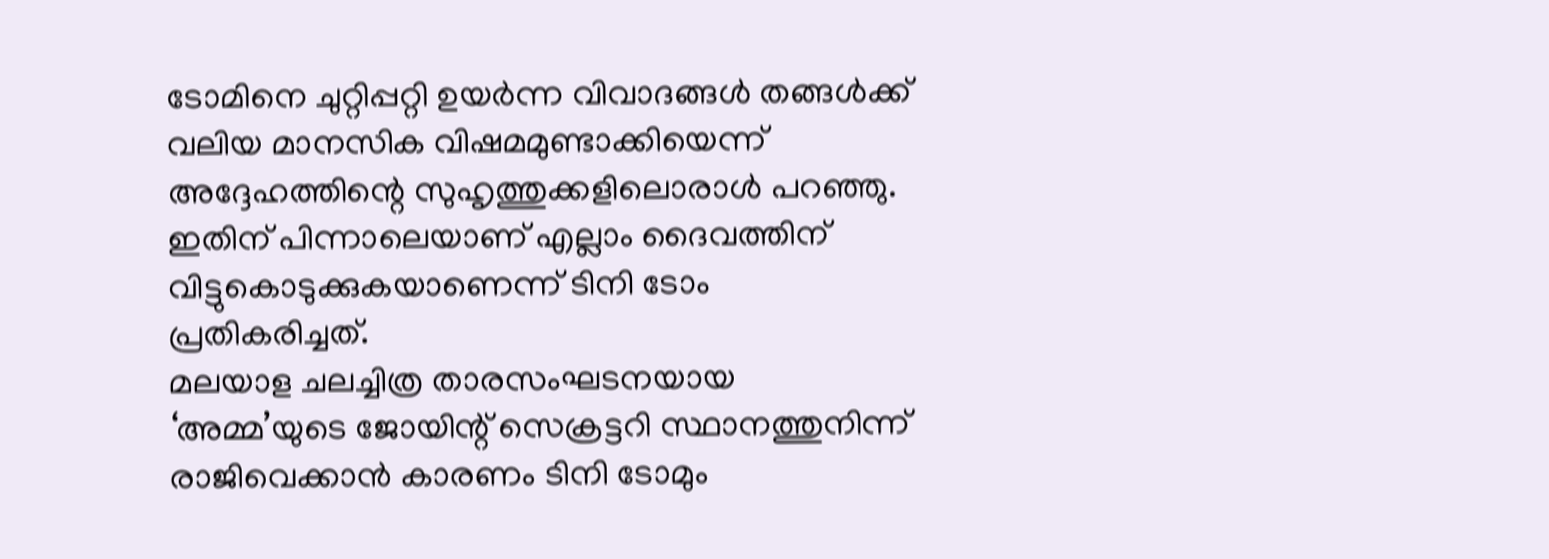ടോമിനെ ചുറ്റിപ്പറ്റി ഉയർന്ന വിവാദങ്ങൾ തങ്ങൾക്ക് വലിയ മാനസിക വിഷമമുണ്ടാക്കിയെന്ന് അദ്ദേഹത്തിന്റെ സുഹൃത്തുക്കളിലൊരാൾ പറഞ്ഞു. ഇതിന് പിന്നാലെയാണ് എല്ലാം ദൈവത്തിന് വിട്ടുകൊടുക്കുകയാണെന്ന് ടിനി ടോം പ്രതികരിച്ചത്.
മലയാള ചലച്ചിത്ര താരസംഘടനയായ ‘അമ്മ’യുടെ ജോയിന്റ് സെക്രട്ടറി സ്ഥാനത്തുനിന്ന് രാജിവെക്കാൻ കാരണം ടിനി ടോമും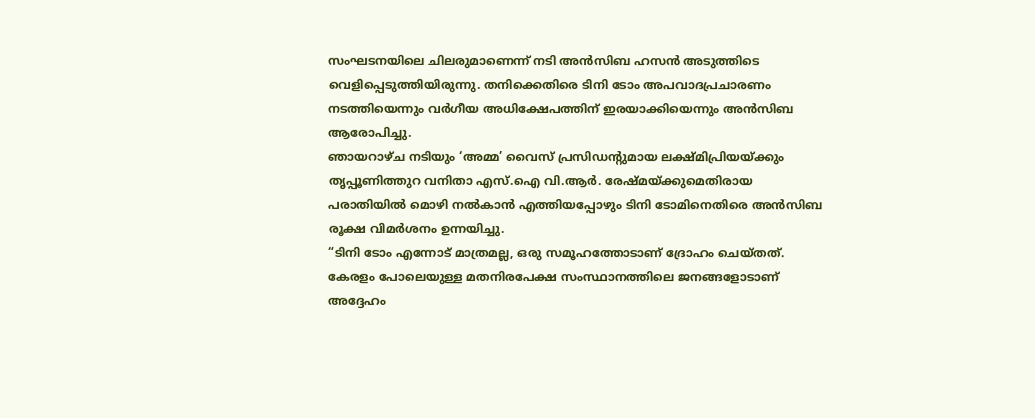സംഘടനയിലെ ചിലരുമാണെന്ന് നടി അൻസിബ ഹസൻ അടുത്തിടെ വെളിപ്പെടുത്തിയിരുന്നു. തനിക്കെതിരെ ടിനി ടോം അപവാദപ്രചാരണം നടത്തിയെന്നും വർഗീയ അധിക്ഷേപത്തിന് ഇരയാക്കിയെന്നും അൻസിബ ആരോപിച്ചു.
ഞായറാഴ്ച നടിയും ‘അമ്മ’ വൈസ് പ്രസിഡന്റുമായ ലക്ഷ്മിപ്രിയയ്ക്കും തൃപ്പൂണിത്തുറ വനിതാ എസ്.ഐ വി.ആർ. രേഷ്മയ്ക്കുമെതിരായ പരാതിയിൽ മൊഴി നൽകാൻ എത്തിയപ്പോഴും ടിനി ടോമിനെതിരെ അൻസിബ രൂക്ഷ വിമർശനം ഉന്നയിച്ചു.
“ടിനി ടോം എന്നോട് മാത്രമല്ല, ഒരു സമൂഹത്തോടാണ് ദ്രോഹം ചെയ്തത്. കേരളം പോലെയുള്ള മതനിരപേക്ഷ സംസ്ഥാനത്തിലെ ജനങ്ങളോടാണ് അദ്ദേഹം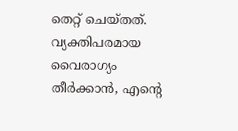തെറ്റ് ചെയ്തത്. വ്യക്തിപരമായ വൈരാഗ്യം തീർക്കാൻ, എന്റെ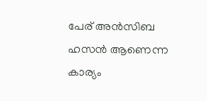പേര് അൻസിബ ഹസൻ ആണെന്ന കാര്യം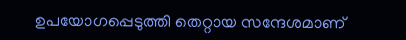ഉപയോഗപ്പെടുത്തി തെറ്റായ സന്ദേശമാണ്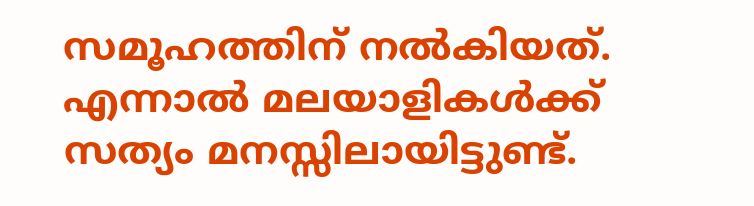സമൂഹത്തിന് നൽകിയത്. എന്നാൽ മലയാളികൾക്ക് സത്യം മനസ്സിലായിട്ടുണ്ട്.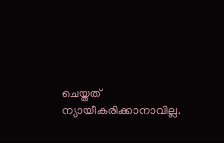ചെയ്തത് ന്യായീകരിക്കാനാവില്ല.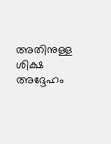അതിനുള്ള ശിക്ഷ അദ്ദേഹം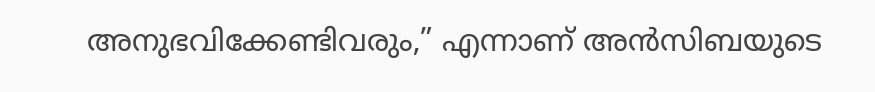അനുഭവിക്കേണ്ടിവരും,” എന്നാണ് അൻസിബയുടെ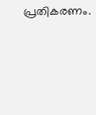പ്രതികരണം.